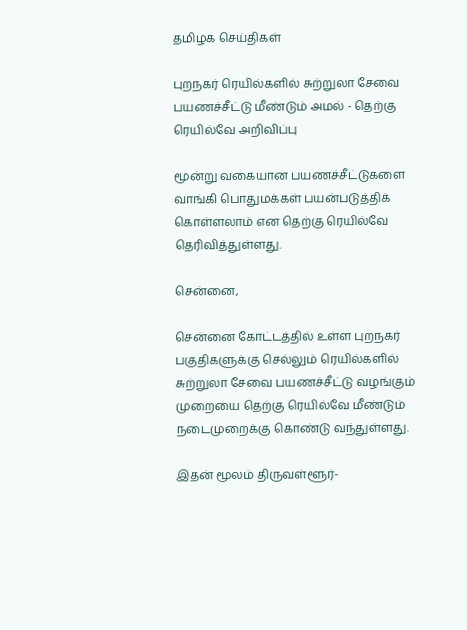தமிழக செய்திகள்

புறநகர் ரெயில்களில் சுற்றுலா சேவை பயணச்சீட்டு மீண்டும் அமல் - தெற்கு ரெயில்வே அறிவிப்பு

மூன்று வகையான பயணச்சீட்டுகளை வாங்கி பொதுமக்கள் பயன்படுத்திக் கொள்ளலாம் என தெற்கு ரெயில்வே தெரிவித்துள்ளது.

சென்னை,

சென்னை கோட்டத்தில் உள்ள புறநகர் பகுதிகளுக்கு செல்லும் ரெயில்களில் சுற்றுலா சேவை பயணச்சீட்டு வழங்கும் முறையை தெற்கு ரெயில்வே மீண்டும் நடைமுறைக்கு கொண்டு வந்துள்ளது.

இதன் மூலம் திருவள்ளூர்-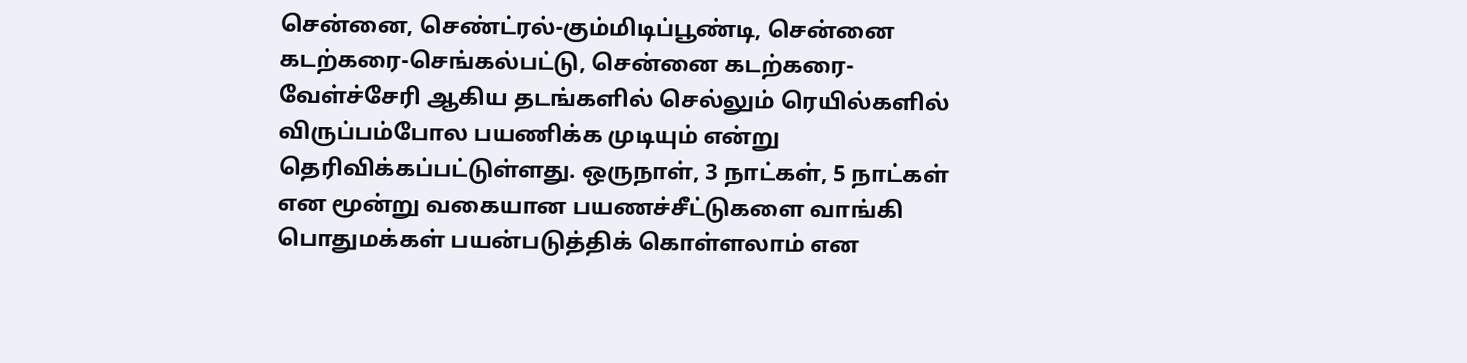சென்னை, செண்ட்ரல்-கும்மிடிப்பூண்டி, சென்னை கடற்கரை-செங்கல்பட்டு, சென்னை கடற்கரை-வேள்ச்சேரி ஆகிய தடங்களில் செல்லும் ரெயில்களில் விருப்பம்போல பயணிக்க முடியும் என்று தெரிவிக்கப்பட்டுள்ளது. ஒருநாள், 3 நாட்கள், 5 நாட்கள் என மூன்று வகையான பயணச்சீட்டுகளை வாங்கி பொதுமக்கள் பயன்படுத்திக் கொள்ளலாம் என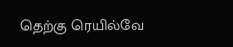தெற்கு ரெயில்வே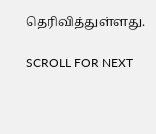தெரிவித்துள்ளது.

SCROLL FOR NEXT